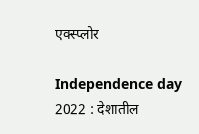एक्स्प्लोर

Independence day 2022 : देशातील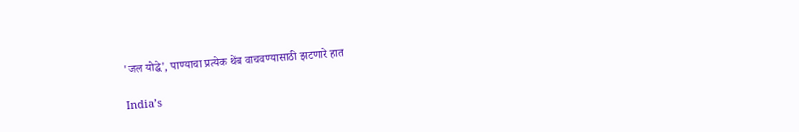'जल योद्धे', पाण्याचा प्रत्येक थेंब वाचवण्यासाठी झटणारे हात

India’s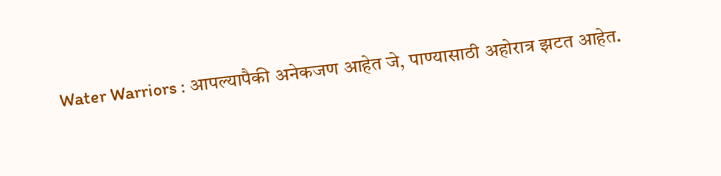Water Warriors : आपल्यापैकी अनेकजण आहेत जे, पाण्यासाठी अहोरात्र झटत आहेत.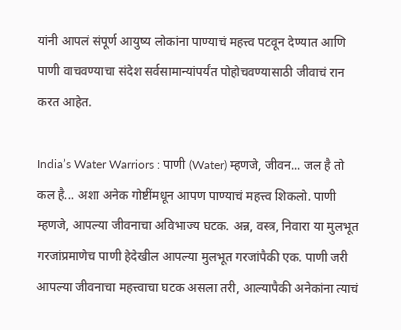यांनी आपलं संपूर्ण आयुष्य लोकांना पाण्याचं महत्त्व पटवून देण्यात आणि पाणी वाचवण्याचा संदेश सर्वसामान्यांपर्यंत पोहोचवण्यासाठी जीवाचं रान करत आहेत.

India’s Water Warriors : पाणी (Water) म्हणजे, जीवन... जल है तो कल है... अशा अनेक गोष्टींमधून आपण पाण्याचं महत्त्व शिकलो. पाणी म्हणजे, आपल्या जीवनाचा अविभाज्य घटक. अन्न, वस्त्र, निवारा या मुलभूत गरजांप्रमाणेच पाणी हेदेखील आपल्या मुलभूत गरजांपैकी एक. पाणी जरी आपल्या जीवनाचा महत्त्वाचा घटक असला तरी, आल्यापैकी अनेकांना त्याचं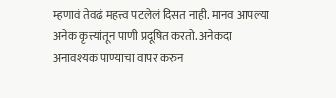म्हणावं तेवढं महत्त्व पटलेलं दिसत नाही. मानव आपल्या अनेक कृत्त्यांतून पाणी प्रदूषित करतो. अनेकदा अनावश्यक पाण्याचा वापर करुन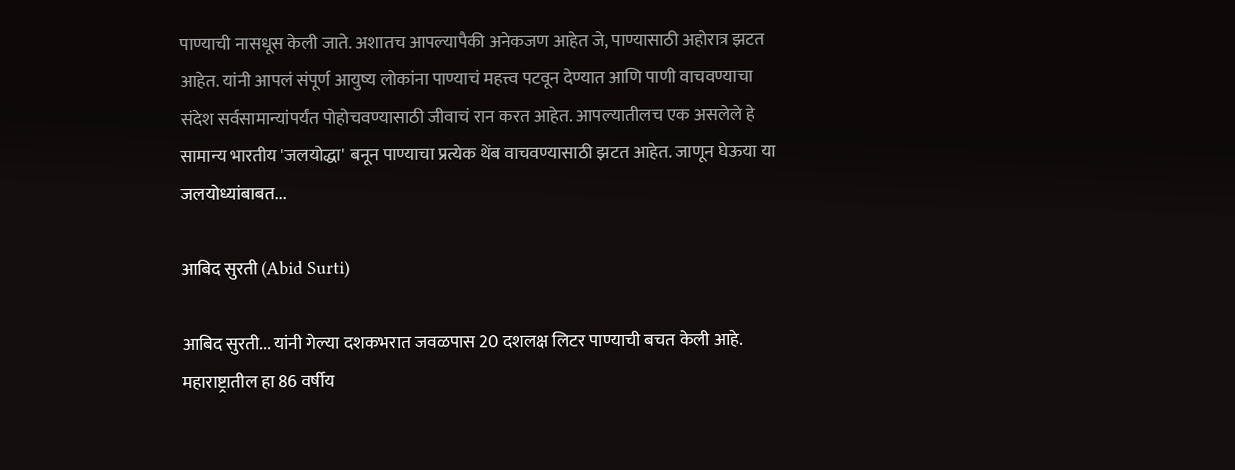पाण्याची नासधूस केली जाते. अशातच आपल्यापैकी अनेकजण आहेत जे, पाण्यासाठी अहोरात्र झटत आहेत. यांनी आपलं संपूर्ण आयुष्य लोकांना पाण्याचं महत्त्व पटवून देण्यात आणि पाणी वाचवण्याचा संदेश सर्वसामान्यांपर्यंत पोहोचवण्यासाठी जीवाचं रान करत आहेत. आपल्यातीलच एक असलेले हे सामान्य भारतीय 'जलयोद्धा' बनून पाण्याचा प्रत्येक थेंब वाचवण्यासाठी झटत आहेत. जाणून घेऊया या जलयोध्यांबाबत...

आबिद सुरती (Abid Surti)

आबिद सुरती... यांनी गेल्या दशकभरात जवळपास 20 दशलक्ष लिटर पाण्याची बचत केली आहे. महाराष्ट्रातील हा 86 वर्षीय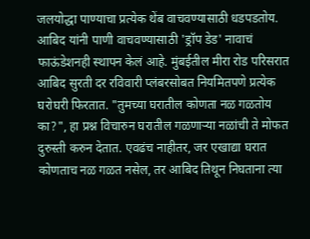जलयोद्धा पाण्याचा प्रत्येक थेंब वाचवण्यासाठी धडपडतोय. आबिद यांनी पाणी वाचवण्यासाठी 'ड्रॉप डेड' नावाचं फाऊंडेशनही स्थापन केलं आहे. मुंबईतील मीरा रोड परिसरात आबिद सुरती दर रविवारी प्लंबरसोबत नियमितपणे प्रत्येक घरोघरी फिरतात. "तुमच्या घरातील कोणता नळ गळतोय का?", हा प्रश्न विचारुन घरातील गळणाऱ्या नळांची ते मोफत दुरुस्ती करुन देतात. एवढंच नाहीतर, जर एखाद्या घरात कोणताच नळ गळत नसेल, तर आबिद तिथून निघताना त्या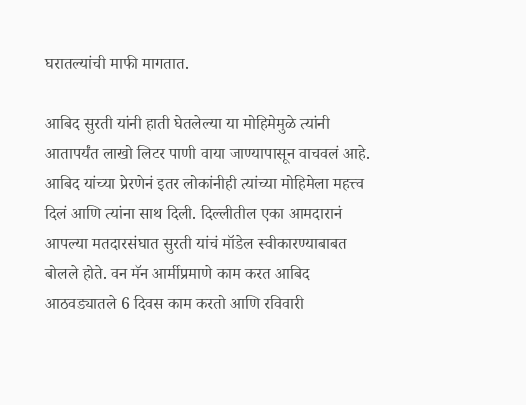घरातल्यांची माफी मागतात.

आबिद सुरती यांनी हाती घेतलेल्या या मोहिमेमुळे त्यांनी आतापर्यंत लाखो लिटर पाणी वाया जाण्यापासून वाचवलं आहे. आबिद यांच्या प्रेरणेनं इतर लोकांनीही त्यांच्या मोहिमेला महत्त्व दिलं आणि त्यांना साथ दिली. दिल्लीतील एका आमदारानं आपल्या मतदारसंघात सुरती यांचं मॉडेल स्वीकारण्याबाबत बोलले होते. वन मॅन आर्मीप्रमाणे काम करत आबिद आठवड्यातले 6 दिवस काम करतो आणि रविवारी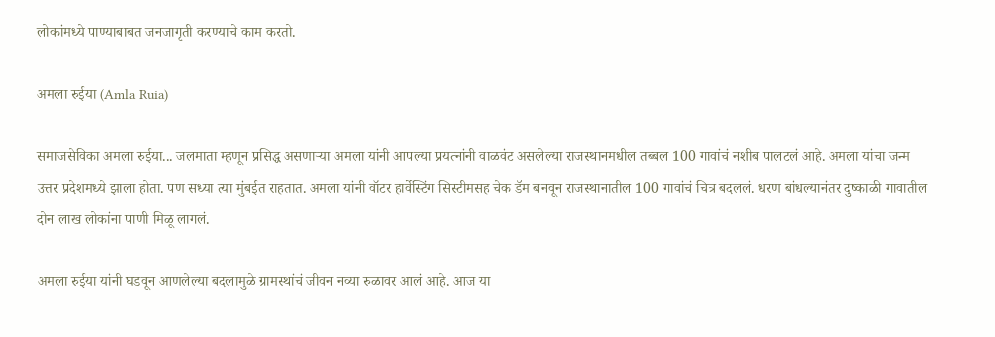लोकांमध्ये पाण्याबाबत जनजागृती करण्याचे काम करतो.

अमला रुईया (Amla Ruia)

समाजसेविका अमला रुईया... जलमाता म्हणून प्रसिद्ध असणाऱ्या अमला यांनी आपल्या प्रयत्नांनी वाळवंट असलेल्या राजस्थानमधील तब्बल 100 गावांचं नशीब पालटलं आहे. अमला यांचा जन्म उत्तर प्रदेशमध्ये झाला होता. पण सध्या त्या मुंबईत राहतात. अमला यांनी वॉटर हार्वेस्टिंग सिस्टीमसह चेक डॅम बनवून राजस्थानातील 100 गावांचं चित्र बदललं. धरण बांधल्यानंतर दुष्काळी गावातील दोन लाख लोकांना पाणी मिळू लागलं.

अमला रुईया यांनी घडवून आणलेल्या बदलामुळे ग्रामस्थांचं जीवन नव्या रुळावर आलं आहे. आज या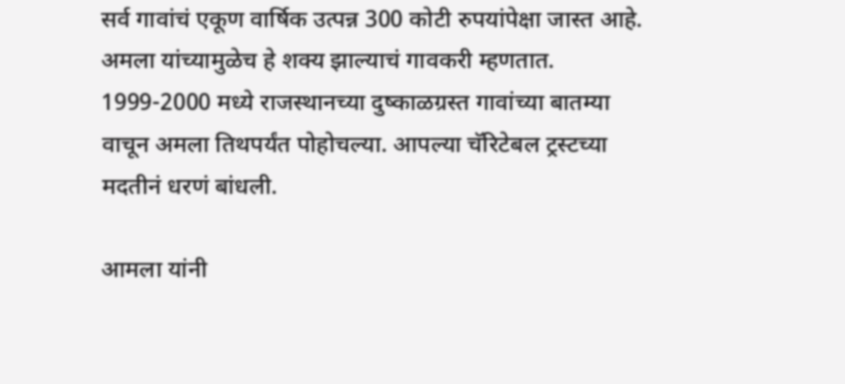सर्व गावांचं एकूण वार्षिक उत्पन्न 300 कोटी रुपयांपेक्षा जास्त आहे. अमला यांच्यामुळेच हे शक्य झाल्याचं गावकरी म्हणतात. 1999-2000 मध्ये राजस्थानच्या दुष्काळग्रस्त गावांच्या बातम्या वाचून अमला तिथपर्यंत पोहोचल्या. आपल्या चॅरिटेबल ट्रस्टच्या मदतीनं धरणं बांधली.

आमला यांनी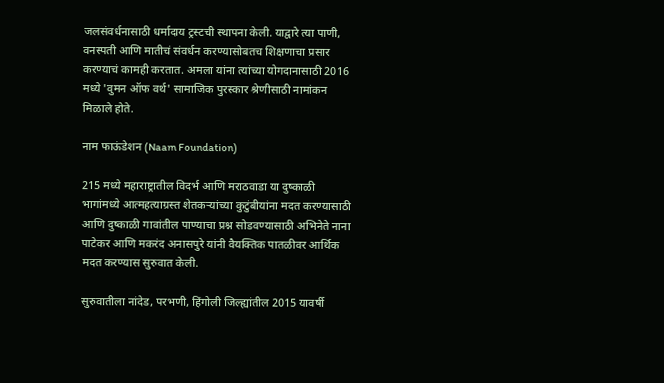जलसंवर्धनासाठी धर्मादाय ट्रस्टची स्थापना केली. याद्वारे त्या पाणी, वनस्पती आणि मातीचं संवर्धन करण्यासोबतच शिक्षणाचा प्रसार करण्याचं कामही करतात. अमला यांना त्यांच्या योगदानासाठी 2016 मध्ये 'वुमन ऑफ वर्थ' सामाजिक पुरस्कार श्रेणीसाठी नामांकन मिळाले होते.

नाम फाऊंडेशन (Naam Foundation)

215 मध्ये महाराष्ट्रातील विदर्भ आणि मराठवाडा या दुष्काळी भागांमध्ये आत्महत्याग्रस्त शेतकऱ्यांच्या कुटुंबीयांना मदत करण्यासाठी आणि दुष्काळी गावांतील पाण्याचा प्रश्न सोडवण्यासाठी अभिनेते नाना पाटेकर आणि मकरंद अनासपुरे यांनी वैयक्तिक पातळीवर आर्थिक मदत करण्यास सुरुवात केली.

सुरुवातीला नांदेड, परभणी, हिंगोली जिल्ह्यांतील 2015 यावर्षी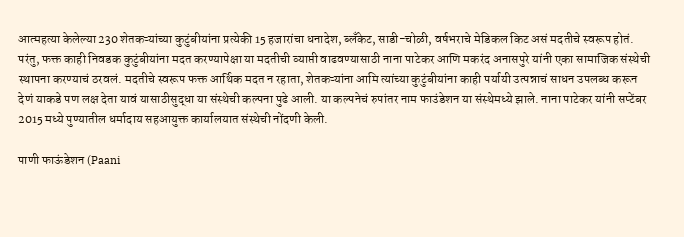आत्महत्या केलेल्या 230 शेतकऱ्यांच्या कुटुंबीयांना प्रत्येकी 15 हजारांचा धनादेश, ब्लॅंकेट, साडी-चोळी, वर्षभराचे मेडिकल किट असं मदतीचे स्वरूप होतं. परंतु, फक्त काही निवडक कुटुंबीयांना मदत करण्यापेक्षा या मदतीची व्याप्ती वाढवण्यासाठी नाना पाटेकर आणि मकरंद अनासपुरे यांनी एका सामाजिक संस्थेची स्थापना करण्याचं ठरवलं. मदतीचे स्वरूप फक्त आर्थिक मदत न रहाता, शेतकऱ्यांना आमि त्यांच्या कुटुंबीयांना काही पर्यायी उत्पन्नाचं साधन उपलब्ध करून देणं याकडे पण लक्ष देता यावं यासाठीसुद्धा या संस्थेची कल्पना पुढे आली. या कल्पनेचं रुपांतर नाम फाउंडेशन या संस्थेमध्ये झाले. नाना पाटेकर यांनी सप्टेंबर 2015 मध्ये पुण्यातील धर्मादाय सहआयुक्त कार्यालयात संस्थेची नोंदणी केली.

पाणी फाऊंडेशन (Paani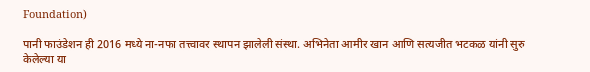Foundation)

पानी फाउंडेशन ही 2016 मध्ये ना-नफा तत्त्वावर स्थापन झालेली संस्था. अभिनेता आमीर खान आणि सत्यजीत भटकळ यांनी सुरु केलेल्या या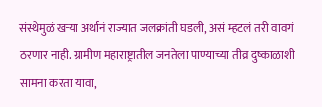संस्थेमुळं खऱ्या अर्थानं राज्यात जलक्रांती घडली, असं म्हटलं तरी वावगं ठरणार नाही. ग्रामीण महाराष्ट्रातील जनतेला पाण्याच्या तीव्र दुष्काळाशी सामना करता यावा,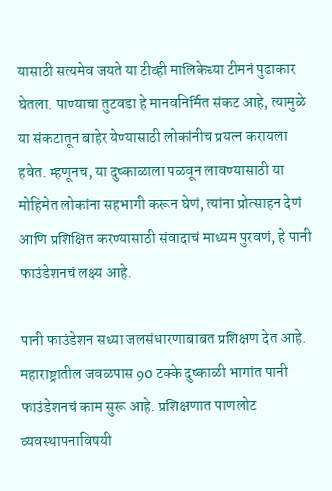यासाठी सत्यमेव जयते या टीव्ही मालिकेच्या टीमनं पुढाकार घेतला. पाण्याचा तुटवडा हे मानवनिर्मित संकट आहे, त्यामुळे या संकटातून बाहेर येण्यासाठी लोकांनीच प्रयत्न करायला हवेत. म्हणूनच, या दुष्काळाला पळवून लावण्यासाठी या मोहिमेत लोकांना सहभागी करून घेणं, त्यांना प्रोत्साहन देणं आणि प्रशिक्षित करण्यासाठी संवादाचं माध्यम पुरवणं, हे पानी फाउंडेशनचं लक्ष्य आहे.

पानी फाउंडेशन सध्या जलसंधारणाबाबत प्रशिक्षण देत आहे. महाराष्ट्रातील जवळपास 90 टक्के दुष्काळी भागांत पानी फाउंडेशनचं काम सुरू आहे. प्रशिक्षणात पाणलोट व्यवस्थापनाविषयी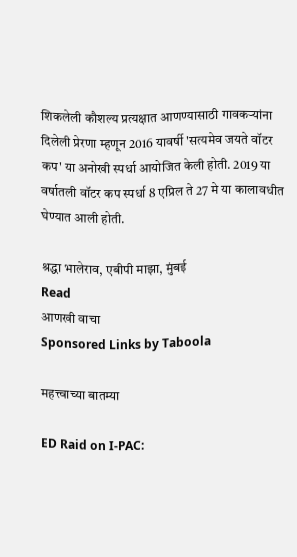शिकलेली कौशल्य प्रत्यक्षात आणण्यासाठी गावकऱ्यांना दिलेली प्रेरणा म्हणून 2016 यावर्षी 'सत्यमेव जयते वॉटर कप' या अनोखी स्पर्धा आयोजित केली होती. 2019 या वर्षातली वॉटर कप स्पर्धा 8 एप्रिल ते 27 मे या कालावधीत घेण्यात आली होती.

श्रद्धा भालेराव, एबीपी माझा, मुंबई
Read
आणखी वाचा
Sponsored Links by Taboola

महत्त्वाच्या बातम्या

ED Raid on I-PAC: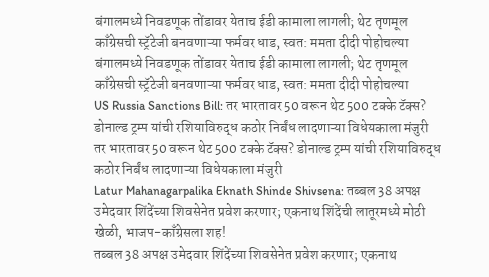बंगालमध्ये निवडणूक तोंडावर येताच ईडी कामाला लागली; थेट तृणमूल काँग्रेसची स्ट्रॅटेजी बनवणाऱ्या फर्मवर धाड, स्वत: ममता दीदी पोहोचल्या
बंगालमध्ये निवडणूक तोंडावर येताच ईडी कामाला लागली; थेट तृणमूल काँग्रेसची स्ट्रॅटेजी बनवणाऱ्या फर्मवर धाड, स्वत: ममता दीदी पोहोचल्या
US Russia Sanctions Bill: तर भारतावर 50 वरून थेट 500 टक्के टॅक्स? डोनाल्ड ट्रम्प यांची रशियाविरुद्ध कठोर निर्बंध लादणाऱ्या विधेयकाला मंजुरी
तर भारतावर 50 वरून थेट 500 टक्के टॅक्स? डोनाल्ड ट्रम्प यांची रशियाविरुद्ध कठोर निर्बंध लादणाऱ्या विधेयकाला मंजुरी
Latur Mahanagarpalika Eknath Shinde Shivsena: तब्बल 38 अपक्ष उमेदवार शिंदेंच्या शिवसेनेत प्रवेश करणार; एकनाथ शिंदेंची लातूरमध्ये मोठी खेळी, भाजप-काँग्रेसला शह!
तब्बल 38 अपक्ष उमेदवार शिंदेंच्या शिवसेनेत प्रवेश करणार; एकनाथ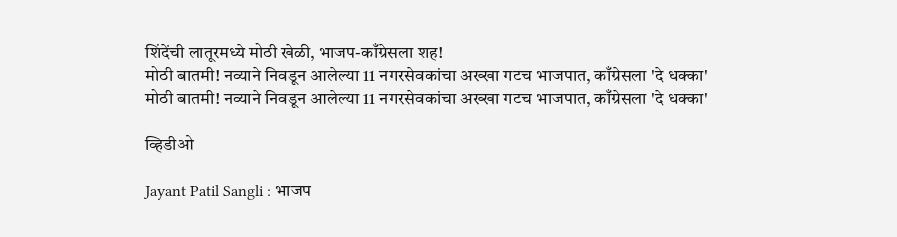शिंदेंची लातूरमध्ये मोठी खेळी, भाजप-काँग्रेसला शह!
मोठी बातमी! नव्याने निवडून आलेल्या 11 नगरसेवकांचा अख्खा गटच भाजपात, काँग्रेसला 'दे धक्का'
मोठी बातमी! नव्याने निवडून आलेल्या 11 नगरसेवकांचा अख्खा गटच भाजपात, काँग्रेसला 'दे धक्का'

व्हिडीओ

Jayant Patil Sangli : भाजप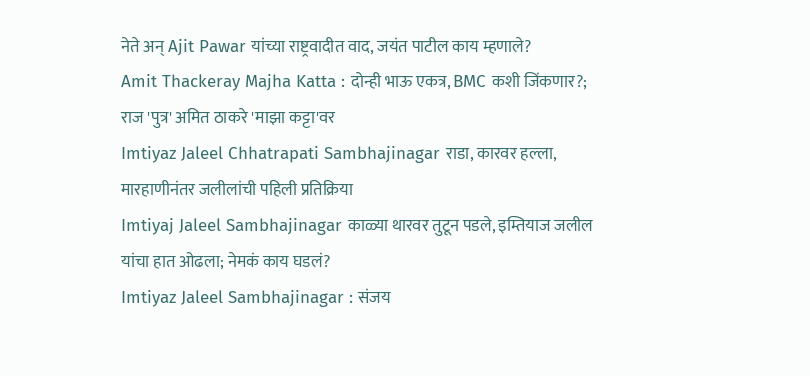नेते अन् Ajit Pawar यांच्या राष्ट्रवादीत वाद, जयंत पाटील काय म्हणाले?
Amit Thackeray Majha Katta : दोन्ही भाऊ एकत्र, BMC कशी जिंकणार?; राज 'पुत्र' अमित ठाकरे 'माझा कट्टा'वर
Imtiyaz Jaleel Chhatrapati Sambhajinagar राडा, कारवर हल्ला, मारहाणीनंतर जलीलांची पहिली प्रतिक्रिया
Imtiyaj Jaleel Sambhajinagar काळ्या थारवर तुटून पडले, इम्तियाज जलील यांचा हात ओढला; नेमकं काय घडलं?
Imtiyaz Jaleel Sambhajinagar : संजय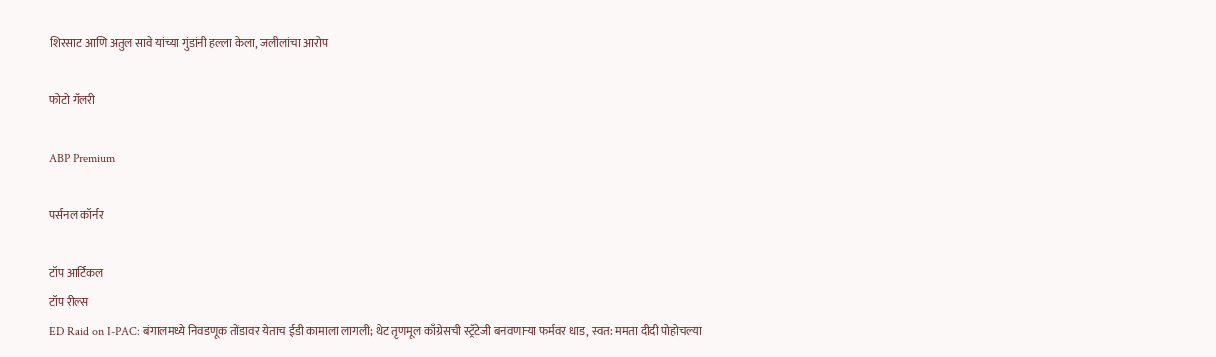शिरसाट आणि अतुल सावे यांच्या गुंडांनी हल्ला केला, जलीलांचा आरोप

फोटो गॅलरी

ABP Premium

पर्सनल कॉर्नर

टॉप आर्टिकल
टॉप रील्स
ED Raid on I-PAC: बंगालमध्ये निवडणूक तोंडावर येताच ईडी कामाला लागली; थेट तृणमूल काँग्रेसची स्ट्रॅटेजी बनवणाऱ्या फर्मवर धाड, स्वत: ममता दीदी पोहोचल्या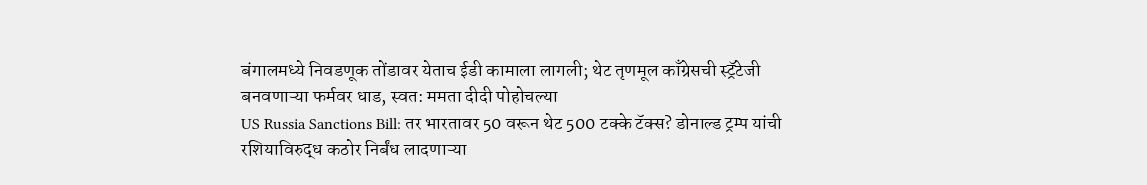बंगालमध्ये निवडणूक तोंडावर येताच ईडी कामाला लागली; थेट तृणमूल काँग्रेसची स्ट्रॅटेजी बनवणाऱ्या फर्मवर धाड, स्वत: ममता दीदी पोहोचल्या
US Russia Sanctions Bill: तर भारतावर 50 वरून थेट 500 टक्के टॅक्स? डोनाल्ड ट्रम्प यांची रशियाविरुद्ध कठोर निर्बंध लादणाऱ्या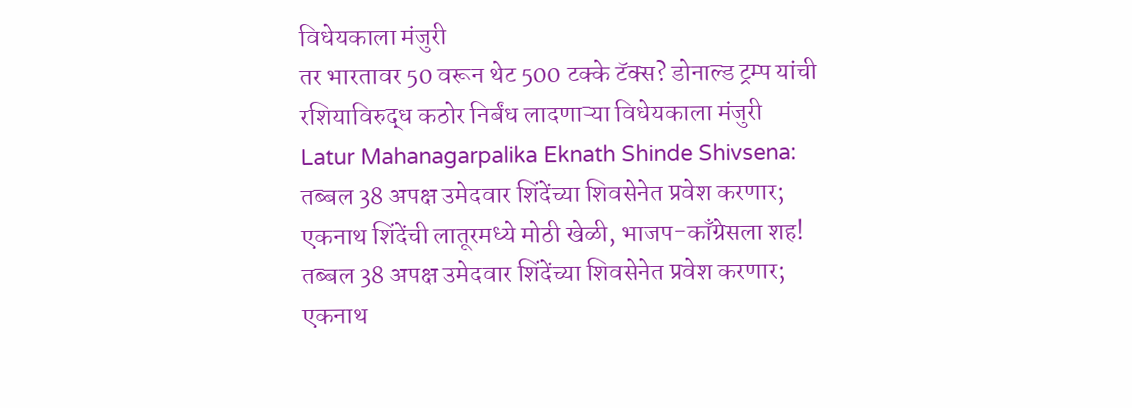विधेयकाला मंजुरी
तर भारतावर 50 वरून थेट 500 टक्के टॅक्स? डोनाल्ड ट्रम्प यांची रशियाविरुद्ध कठोर निर्बंध लादणाऱ्या विधेयकाला मंजुरी
Latur Mahanagarpalika Eknath Shinde Shivsena: तब्बल 38 अपक्ष उमेदवार शिंदेंच्या शिवसेनेत प्रवेश करणार; एकनाथ शिंदेंची लातूरमध्ये मोठी खेळी, भाजप-काँग्रेसला शह!
तब्बल 38 अपक्ष उमेदवार शिंदेंच्या शिवसेनेत प्रवेश करणार; एकनाथ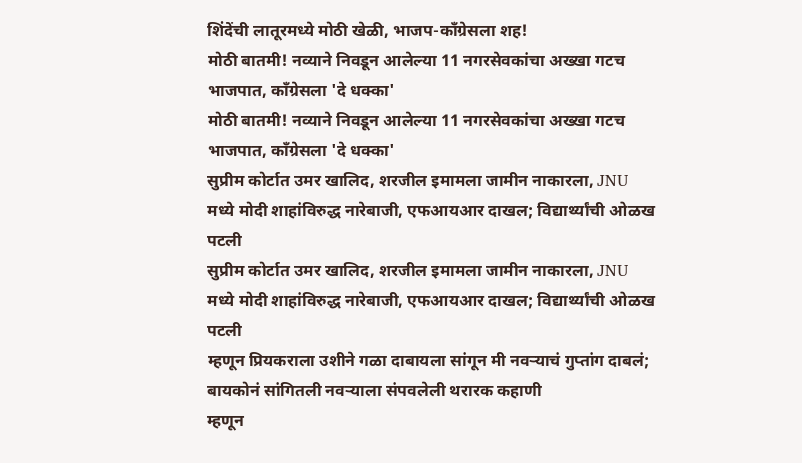शिंदेंची लातूरमध्ये मोठी खेळी, भाजप-काँग्रेसला शह!
मोठी बातमी! नव्याने निवडून आलेल्या 11 नगरसेवकांचा अख्खा गटच भाजपात, काँग्रेसला 'दे धक्का'
मोठी बातमी! नव्याने निवडून आलेल्या 11 नगरसेवकांचा अख्खा गटच भाजपात, काँग्रेसला 'दे धक्का'
सुप्रीम कोर्टात उमर खालिद, शरजील इमामला जामीन नाकारला, JNU मध्ये मोदी शाहांविरुद्ध नारेबाजी, एफआयआर दाखल; विद्यार्थ्यांची ओळख पटली
सुप्रीम कोर्टात उमर खालिद, शरजील इमामला जामीन नाकारला, JNU मध्ये मोदी शाहांविरुद्ध नारेबाजी, एफआयआर दाखल; विद्यार्थ्यांची ओळख पटली
म्हणून प्रियकराला उशीने गळा दाबायला सांगून मी नवऱ्याचं गुप्तांग दाबलं; बायकोनं सांगितली नवऱ्याला संपवलेली थरारक कहाणी
म्हणून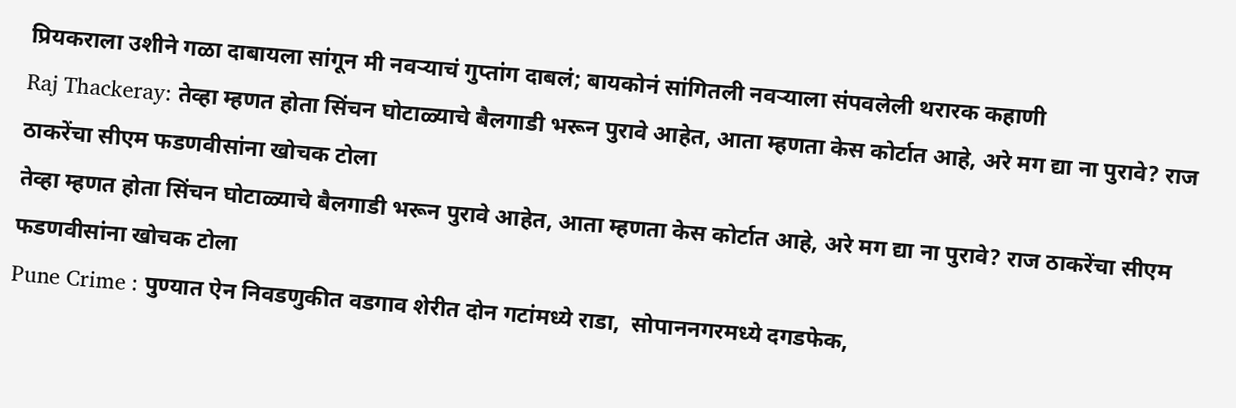प्रियकराला उशीने गळा दाबायला सांगून मी नवऱ्याचं गुप्तांग दाबलं; बायकोनं सांगितली नवऱ्याला संपवलेली थरारक कहाणी
Raj Thackeray: तेव्हा म्हणत होता सिंचन घोटाळ्याचे बैलगाडी भरून पुरावे आहेत, आता म्हणता केस कोर्टात आहे, अरे मग द्या ना पुरावे? राज ठाकरेंचा सीएम फडणवीसांना खोचक टोला
तेव्हा म्हणत होता सिंचन घोटाळ्याचे बैलगाडी भरून पुरावे आहेत, आता म्हणता केस कोर्टात आहे, अरे मग द्या ना पुरावे? राज ठाकरेंचा सीएम फडणवीसांना खोचक टोला
Pune Crime : पुण्यात ऐन निवडणुकीत वडगाव शेरीत दोन गटांमध्ये राडा,  सोपाननगरमध्ये दगडफेक,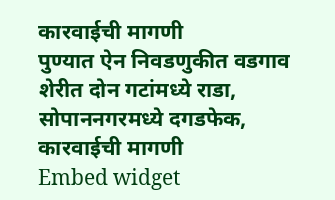कारवाईची मागणी
पुण्यात ऐन निवडणुकीत वडगाव शेरीत दोन गटांमध्ये राडा,  सोपाननगरमध्ये दगडफेक, कारवाईची मागणी
Embed widget